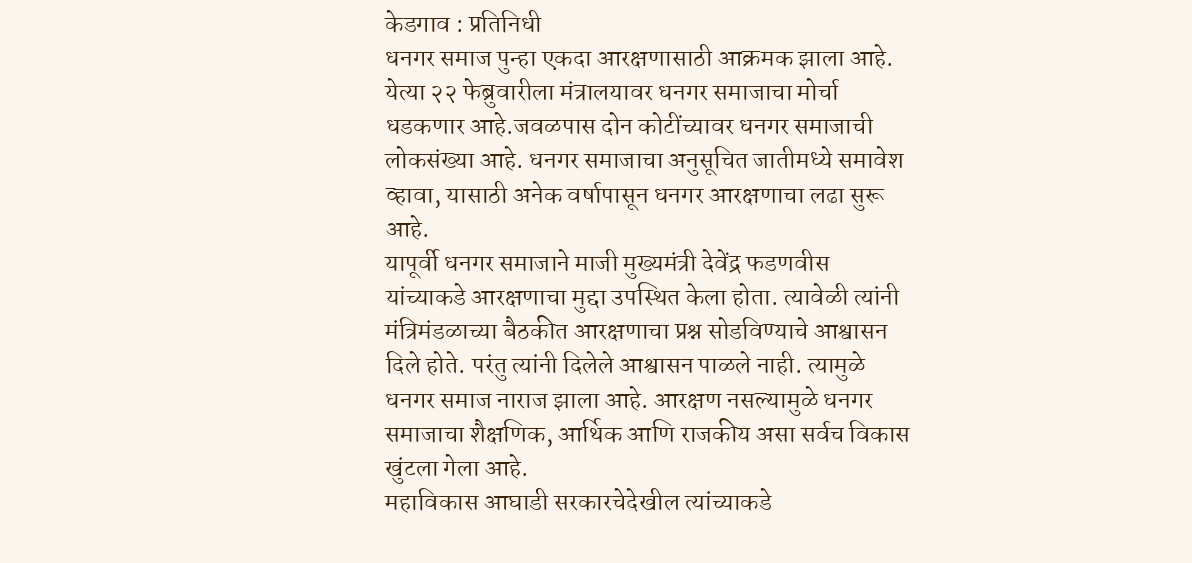केडगाव : प्रतिनिधी
धनगर समाज पुन्हा एकदा आरक्षणासाठी आक्रमक झाला आहे. येत्या २२ फेब्रुवारीला मंत्रालयावर धनगर समाजाचा मोर्चा धडकणार आहे.जवळपास दोन कोटींच्यावर धनगर समाजाची लोकसंख्या आहे. धनगर समाजाचा अनुसूचित जातीमध्ये समावेश व्हावा, यासाठी अनेक वर्षापासून धनगर आरक्षणाचा लढा सुरू आहे.
यापूर्वी धनगर समाजाने माजी मुख्यमंत्री देवेंद्र फडणवीस यांच्याकडे आरक्षणाचा मुद्दा उपस्थित केला होता. त्यावेळी त्यांनी मंत्रिमंडळाच्या बैठकीत आरक्षणाचा प्रश्न सोडविण्याचे आश्वासन दिले होते. परंतु त्यांनी दिलेले आश्वासन पाळले नाही. त्यामुळे धनगर समाज नाराज झाला आहे. आरक्षण नसल्यामुळे धनगर समाजाचा शैक्षणिक, आर्थिक आणि राजकीय असा सर्वच विकास खुंटला गेला आहे.
महाविकास आघाडी सरकारचेदेखील त्यांच्याकडे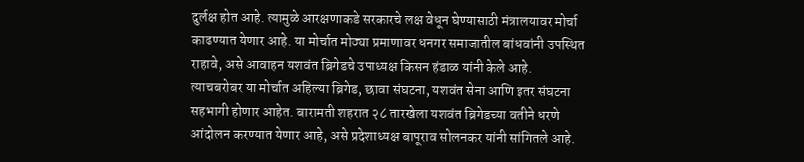दुर्लक्ष होत आहे. त्यामुळे आरक्षणाकडे सरकारचे लक्ष वेधून घेण्यासाठी मंत्रालयावर मोर्चा काढण्यात येणार आहे. या मोर्चात मोठ्या प्रमाणावर धनगर समाजातील बांधवांनी उपस्थित राहावे, असे आवाहन यशवंत ब्रिगेडचे उपाध्यक्ष किसन हंडाळ यांनी केले आहे.
त्याचबरोबर या मोर्चात अहिल्या ब्रिगेड, छावा संघटना, यशवंत सेना आणि इतर संघटना सहभागी होणार आहेत. बारामती शहरात २८ तारखेला यशवंत ब्रिगेडच्या वतीने धरणे आंदोलन करण्यात येणार आहे, असे प्रदेशाध्यक्ष बापूराव सोलनकर यांनी सांगितले आहे.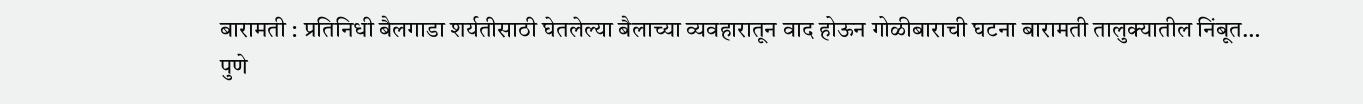बारामती : प्रतिनिधी बैलगाडा शर्यतीसाठी घेतलेल्या बैलाच्या व्यवहारातून वाद होऊन गोळीबाराची घटना बारामती तालुक्यातील निंबूत…
पुणे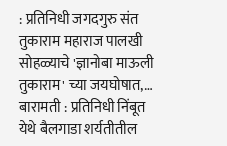: प्रतिनिधी जगदगुरु संत तुकाराम महाराज पालखी सोहळ्याचे 'ज्ञानोबा माऊली तुकाराम' च्या जयघोषात,…
बारामती : प्रतिनिधी निंबूत येथे बैलगाडा शर्यतीतील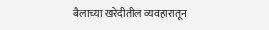बैलाच्या खरेदीतील व्यवहारातून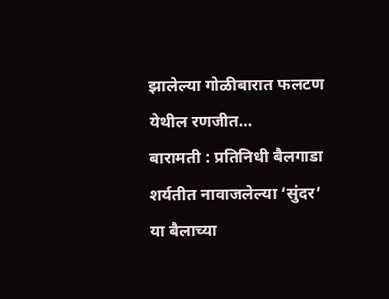झालेल्या गोळीबारात फलटण येथील रणजीत…
बारामती : प्रतिनिधी बैलगाडा शर्यतीत नावाजलेल्या ‘सुंदर’ या बैलाच्या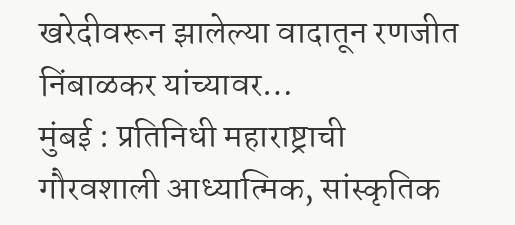खरेदीवरून झालेल्या वादातून रणजीत निंबाळकर यांच्यावर…
मुंबई : प्रतिनिधी महाराष्ट्राची गौरवशाली आध्यात्मिक, सांस्कृतिक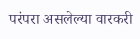परंपरा असलेल्या वारकरी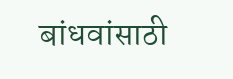बांधवांसाठी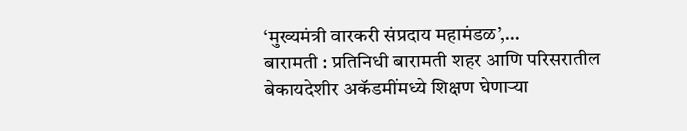‘मुख्यमंत्री वारकरी संप्रदाय महामंडळ’,…
बारामती : प्रतिनिधी बारामती शहर आणि परिसरातील बेकायदेशीर अकॅडमींमध्ये शिक्षण घेणाऱ्या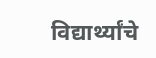विद्यार्थ्यांचे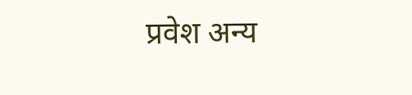प्रवेश अन्य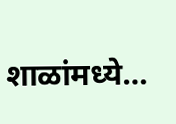शाळांमध्ये…